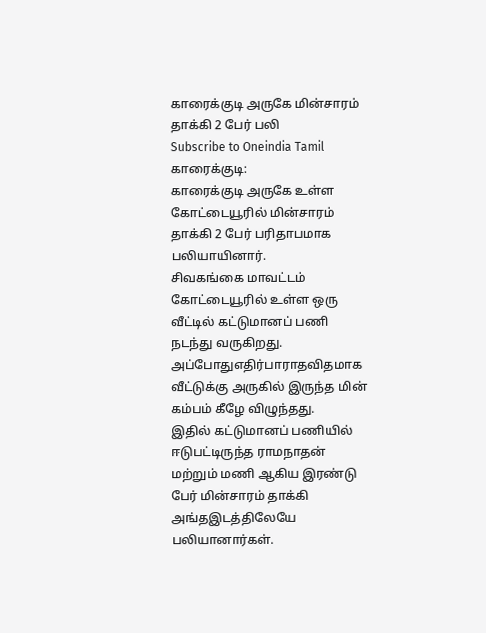காரைக்குடி அருகே மின்சாரம் தாக்கி 2 பேர் பலி
Subscribe to Oneindia Tamil
காரைக்குடி:
காரைக்குடி அருகே உள்ள கோட்டையூரில் மின்சாரம் தாக்கி 2 பேர் பரிதாபமாக பலியாயினார்.
சிவகங்கை மாவட்டம் கோட்டையூரில் உள்ள ஒரு வீட்டில் கட்டுமானப் பணி நடந்து வருகிறது. அப்போதுஎதிர்பாராதவிதமாக வீட்டுக்கு அருகில் இருந்த மின் கம்பம் கீழே விழுந்தது.
இதில் கட்டுமானப் பணியில் ஈடுபட்டிருந்த ராமநாதன் மற்றும் மணி ஆகிய இரண்டு பேர் மின்சாரம் தாக்கி அங்தஇடத்திலேயே பலியானார்கள்.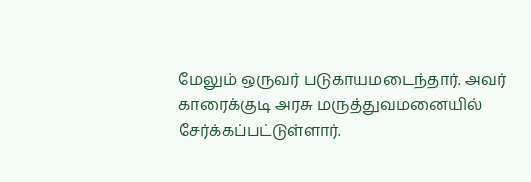மேலும் ஒருவர் படுகாயமடைந்தார். அவர் காரைக்குடி அரசு மருத்துவமனையில் சேர்க்கப்பட்டுள்ளார்.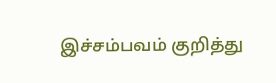இச்சம்பவம் குறித்து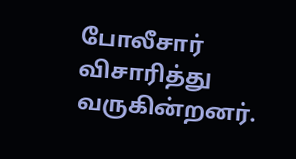போலீசார் விசாரித்து வருகின்றனர்.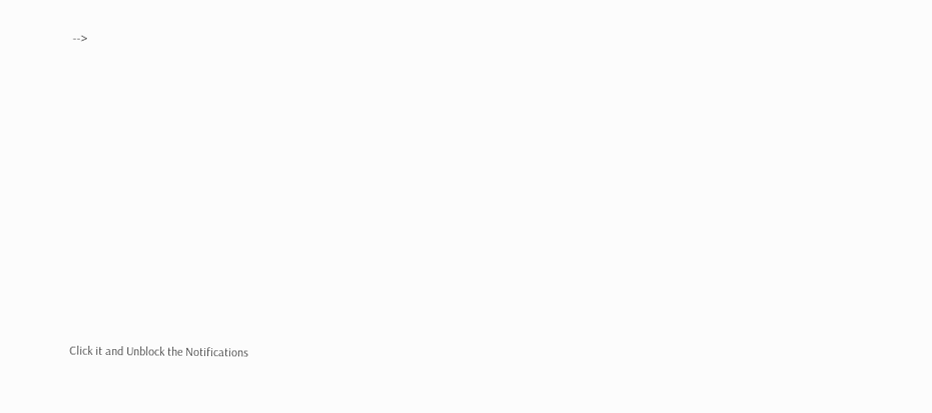-->












Click it and Unblock the Notifications